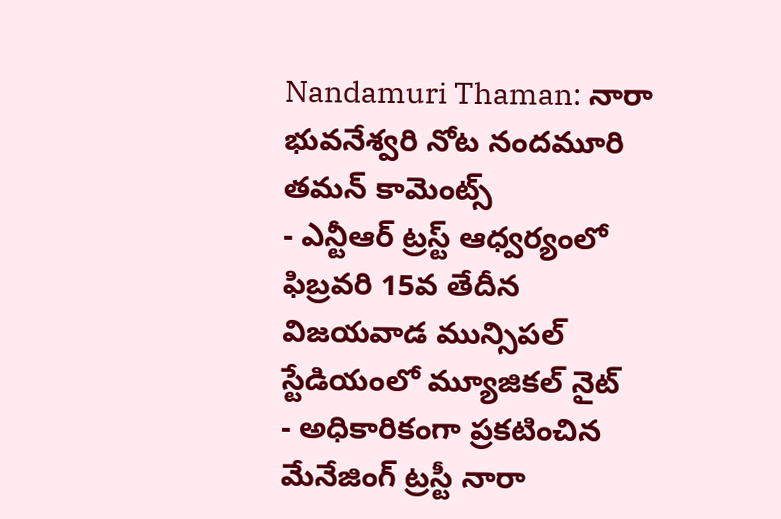Nandamuri Thaman: నారా భువనేశ్వరి నోట నందమూరి తమన్ కామెంట్స్
- ఎన్టీఆర్ ట్రస్ట్ ఆధ్వర్యంలో ఫిబ్రవరి 15వ తేదీన విజయవాడ మున్సిపల్ స్టేడియంలో మ్యూజికల్ నైట్
- అధికారికంగా ప్రకటించిన మేనేజింగ్ ట్రస్టీ నారా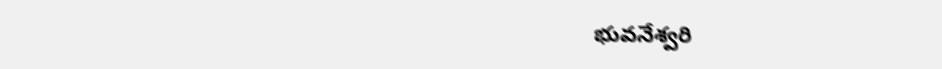భువనేశ్వరి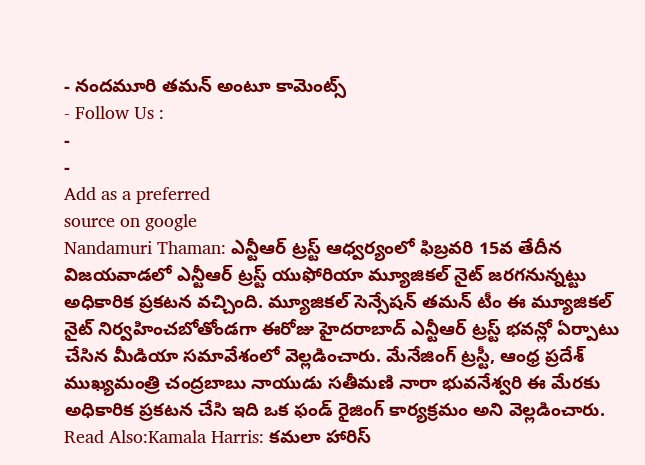- నందమూరి తమన్ అంటూ కామెంట్స్
- Follow Us :
-
-
Add as a preferred
source on google
Nandamuri Thaman: ఎన్టీఆర్ ట్రస్ట్ ఆధ్వర్యంలో ఫిబ్రవరి 15వ తేదీన విజయవాడలో ఎన్టీఆర్ ట్రస్ట్ యుఫోరియా మ్యూజికల్ నైట్ జరగనున్నట్టు అధికారిక ప్రకటన వచ్చింది. మ్యూజికల్ సెన్సేషన్ తమన్ టీం ఈ మ్యూజికల్ నైట్ నిర్వహించబోతోండగా ఈరోజు హైదరాబాద్ ఎన్టీఆర్ ట్రస్ట్ భవన్లో ఏర్పాటు చేసిన మీడియా సమావేశంలో వెల్లడించారు. మేనేజింగ్ ట్రస్టీ, ఆంధ్ర ప్రదేశ్ ముఖ్యమంత్రి చంద్రబాబు నాయుడు సతీమణి నారా భువనేశ్వరి ఈ మేరకు అధికారిక ప్రకటన చేసి ఇది ఒక ఫండ్ రైజింగ్ కార్యక్రమం అని వెల్లడించారు.
Read Also:Kamala Harris: కమలా హారిస్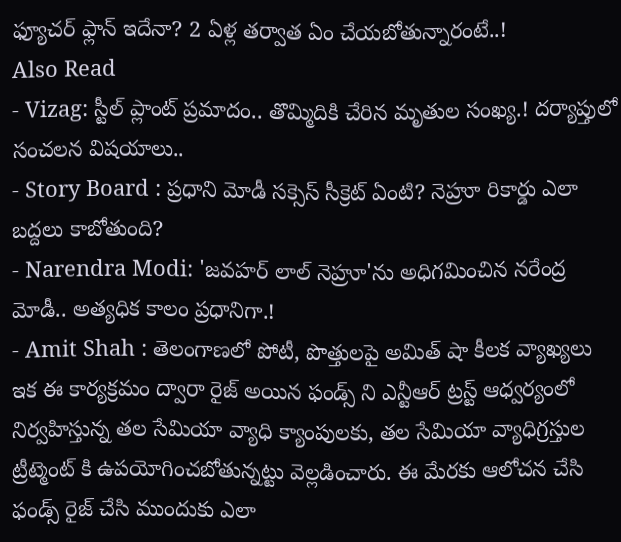ఫ్యూచర్ ఫ్లాన్ ఇదేనా? 2 ఏళ్ల తర్వాత ఏం చేయబోతున్నారంటే..!
Also Read
- Vizag: స్టీల్ ప్లాంట్ ప్రమాదం.. తొమ్మిదికి చేరిన మృతుల సంఖ్య.! దర్యాప్తులో సంచలన విషయాలు..
- Story Board : ప్రధాని మోడీ సక్సెస్ సీక్రెట్ ఏంటి? నెహ్రూ రికార్డు ఎలా బద్దలు కాబోతుంది?
- Narendra Modi: 'జవహర్ లాల్ నెహ్రూ'ను అధిగమించిన నరేంద్ర మోడీ.. అత్యధిక కాలం ప్రధానిగా.!
- Amit Shah : తెలంగాణలో పోటీ, పొత్తులపై అమిత్ షా కీలక వ్యాఖ్యలు
ఇక ఈ కార్యక్రమం ద్వారా రైజ్ అయిన ఫండ్స్ ని ఎన్టీఆర్ ట్రస్ట్ ఆధ్వర్యంలో నిర్వహిస్తున్న తల సేమియా వ్యాధి క్యాంపులకు, తల సేమియా వ్యాధిగ్రస్తుల ట్రీట్మెంట్ కి ఉపయోగించబోతున్నట్టు వెల్లడించారు. ఈ మేరకు ఆలోచన చేసి ఫండ్స్ రైజ్ చేసి ముందుకు ఎలా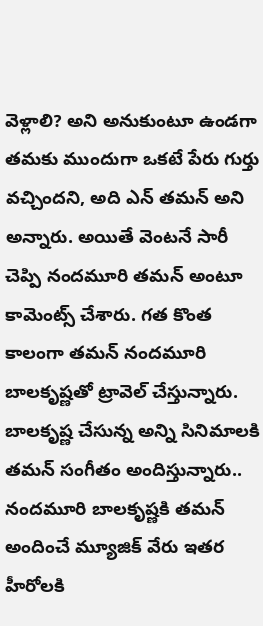వెళ్లాలి? అని అనుకుంటూ ఉండగా తమకు ముందుగా ఒకటే పేరు గుర్తు వచ్చిందని, అది ఎన్ తమన్ అని అన్నారు. అయితే వెంటనే సారీ చెప్పి నందమూరి తమన్ అంటూ కామెంట్స్ చేశారు. గత కొంత కాలంగా తమన్ నందమూరి బాలకృష్ణతో ట్రావెల్ చేస్తున్నారు. బాలకృష్ణ చేసున్న అన్ని సినిమాలకి తమన్ సంగీతం అందిస్తున్నారు.. నందమూరి బాలకృష్ణకి తమన్ అందించే మ్యూజిక్ వేరు ఇతర హీరోలకి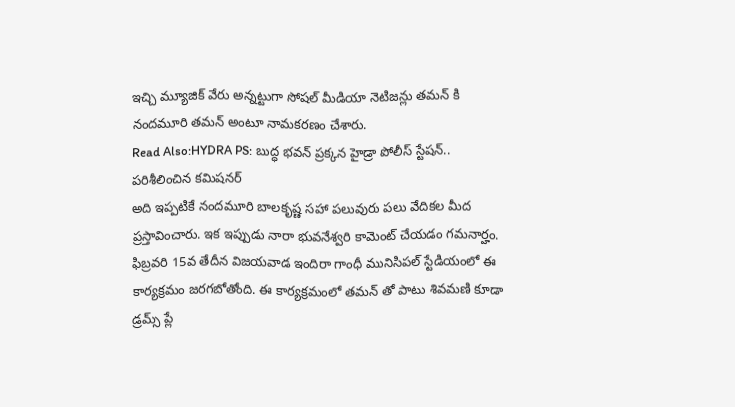ఇచ్చి మ్యూజిక్ వేరు అన్నట్టుగా సోషల్ మీడియా నెటిజన్లు తమన్ కి నందమూరి తమన్ అంటూ నామకరణం చేశారు.
Read Also:HYDRA PS: బుద్ధ భవన్ ప్రక్కన హైడ్రా పోలీస్ స్టేషన్.. పరిశీలించిన కమిషనర్
అది ఇప్పటికే నందమూరి బాలకృష్ణ సహా పలువురు పలు వేదికల మీద ప్రస్తావించారు. ఇక ఇప్పుడు నారా భువనేశ్వరి కామెంట్ చేయడం గమనార్హం. ఫిబ్రవరి 15వ తేదీన విజయవాడ ఇందిరా గాంధీ మునిసిపల్ స్టేడియంలో ఈ కార్యక్రమం జరగబోతోంది. ఈ కార్యక్రమంలో తమన్ తో పాటు శివమణి కూడా డ్రమ్స్ ప్లే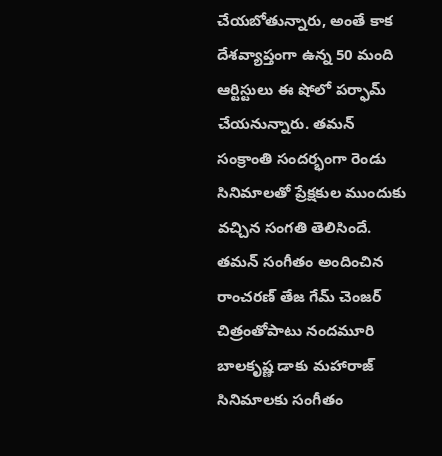చేయబోతున్నారు, అంతే కాక దేశవ్యాప్తంగా ఉన్న 50 మంది ఆర్టిస్టులు ఈ షోలో పర్ఫామ్ చేయనున్నారు. తమన్ సంక్రాంతి సందర్భంగా రెండు సినిమాలతో ప్రేక్షకుల ముందుకు వచ్చిన సంగతి తెలిసిందే. తమన్ సంగీతం అందించిన రాంచరణ్ తేజ గేమ్ చెంజర్ చిత్రంతోపాటు నందమూరి బాలకృష్ణ డాకు మహారాజ్ సినిమాలకు సంగీతం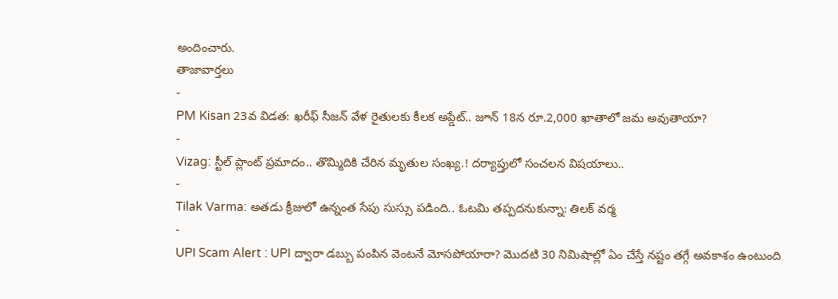అందించారు.
తాజావార్తలు
-
PM Kisan 23వ విడత: ఖరీఫ్ సీజన్ వేళ రైతులకు కీలక అప్డేట్.. జూన్ 18న రూ.2,000 ఖాతాలో జమ అవుతాయా?
-
Vizag: స్టీల్ ప్లాంట్ ప్రమాదం.. తొమ్మిదికి చేరిన మృతుల సంఖ్య.! దర్యాప్తులో సంచలన విషయాలు..
-
Tilak Varma: అతడు క్రీజులో ఉన్నంత సేపు సుస్సు పడింది.. ఓటమి తప్పదనుకున్నా: తిలక్ వర్మ
-
UPI Scam Alert : UPI ద్వారా డబ్బు పంపిన వెంటనే మోసపోయారా? మొదటి 30 నిమిషాల్లో ఏం చేస్తే నష్టం తగ్గే అవకాశం ఉంటుంది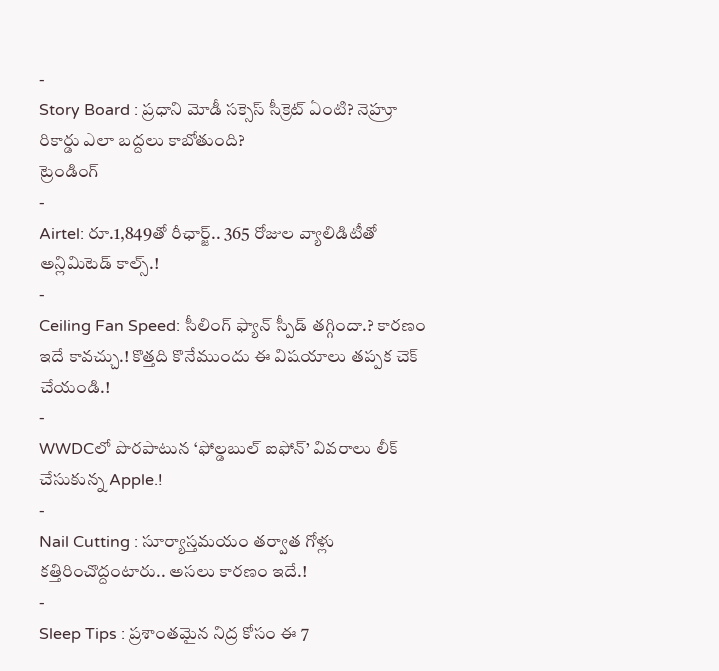-
Story Board : ప్రధాని మోడీ సక్సెస్ సీక్రెట్ ఏంటి? నెహ్రూ రికార్డు ఎలా బద్దలు కాబోతుంది?
ట్రెండింగ్
-
Airtel: రూ.1,849తో రీఛార్జ్.. 365 రోజుల వ్యాలిడిటీతో అన్లిమిటెడ్ కాల్స్.!
-
Ceiling Fan Speed: సీలింగ్ ఫ్యాన్ స్పీడ్ తగ్గిందా.? కారణం ఇదే కావచ్చు.! కొత్తది కొనేముందు ఈ విషయాలు తప్పక చెక్ చేయండి.!
-
WWDCలో పొరపాటున ‘ఫోల్డబుల్ ఐఫోన్’ వివరాలు లీక్ చేసుకున్న Apple.!
-
Nail Cutting : సూర్యాస్తమయం తర్వాత గోళ్లు కత్తిరించొద్దంటారు.. అసలు కారణం ఇదే.!
-
Sleep Tips : ప్రశాంతమైన నిద్ర కోసం ఈ 7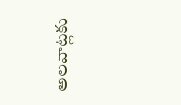అలవాట్లకు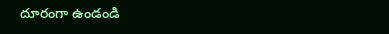దూరంగా ఉండండి